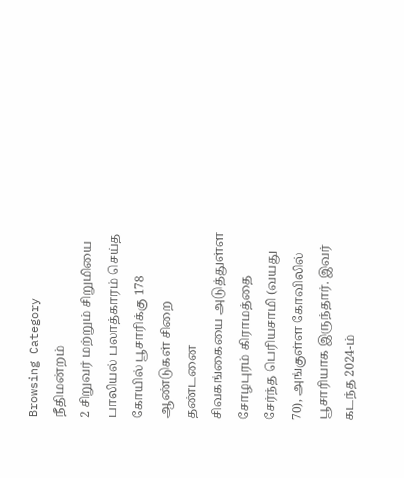Browsing Category
நீதிமன்றம்
2 சிறுவர் மற்றும் சிறுமியை பாலியல் பலாத்காரம் செய்த கோயில் பூசாரிக்கு 178 ஆண்டுகள் சிறை தண்டனை
சிவகங்கையை அடுத்துள்ள சோழபுரம் கிராமத்தை சேர்ந்த பெரியசாமி (வயது 70), அங்குள்ள கோவிலில் பூசாரியாக இருந்தார். இவர் கடந்த 2024-ம்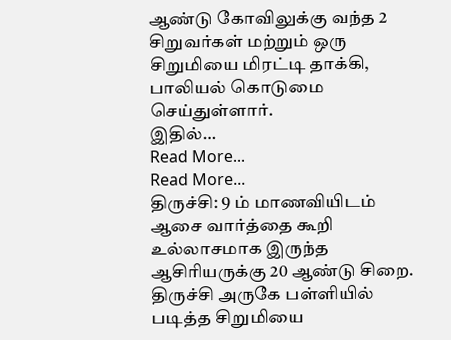ஆண்டு கோவிலுக்கு வந்த 2 சிறுவர்கள் மற்றும் ஒரு சிறுமியை மிரட்டி தாக்கி, பாலியல் கொடுமை செய்துள்ளார்.
இதில்…
Read More...
Read More...
திருச்சி: 9 ம் மாணவியிடம் ஆசை வார்த்தை கூறி உல்லாசமாக இருந்த ஆசிரியருக்கு 20 ஆண்டு சிறை.
திருச்சி அருகே பள்ளியில் படித்த சிறுமியை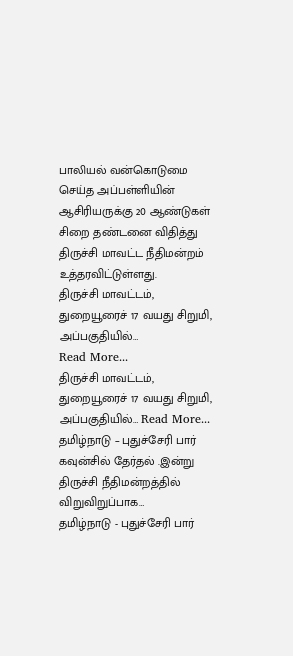பாலியல் வன்கொடுமை செய்த அப்பள்ளியின் ஆசிரியருக்கு 20 ஆண்டுகள் சிறை தண்டனை விதித்து திருச்சி மாவட்ட நீதிமன்றம் உத்தரவிட்டுள்ளது.
திருச்சி மாவட்டம், துறையூரைச் 17 வயது சிறுமி, அப்பகுதியில்…
Read More...
திருச்சி மாவட்டம், துறையூரைச் 17 வயது சிறுமி, அப்பகுதியில்… Read More...
தமிழ்நாடு – புதுச்சேரி பார் கவுன்சில் தேர்தல் .இன்று திருச்சி நீதிமன்றத்தில் விறுவிறுப்பாக…
தமிழ்நாடு - புதுச்சேரி பார்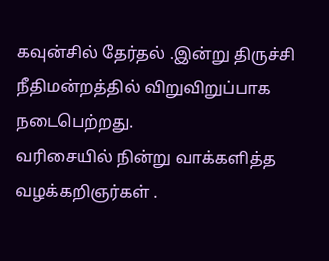கவுன்சில் தேர்தல் .இன்று திருச்சி நீதிமன்றத்தில் விறுவிறுப்பாக நடைபெற்றது.
வரிசையில் நின்று வாக்களித்த வழக்கறிஞர்கள் .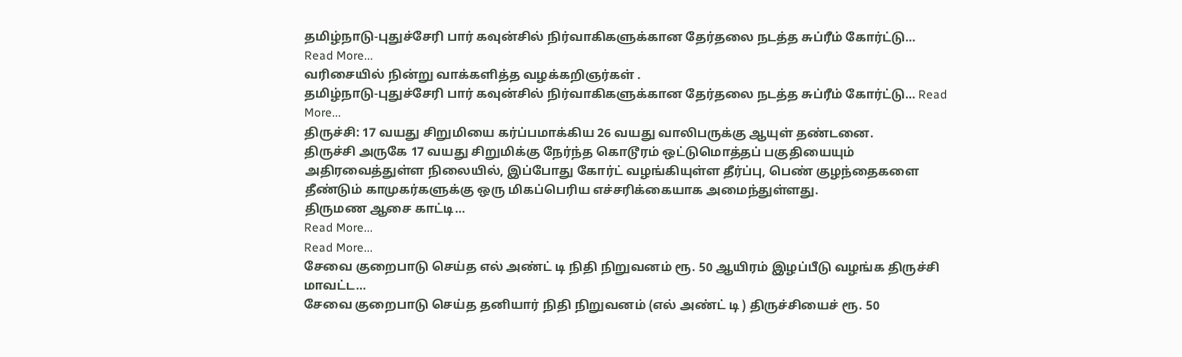தமிழ்நாடு-புதுச்சேரி பார் கவுன்சில் நிர்வாகிகளுக்கான தேர்தலை நடத்த சுப்ரீம் கோர்ட்டு…
Read More...
வரிசையில் நின்று வாக்களித்த வழக்கறிஞர்கள் .
தமிழ்நாடு-புதுச்சேரி பார் கவுன்சில் நிர்வாகிகளுக்கான தேர்தலை நடத்த சுப்ரீம் கோர்ட்டு… Read More...
திருச்சி: 17 வயது சிறுமியை கர்ப்பமாக்கிய 26 வயது வாலிபருக்கு ஆயுள் தண்டனை.
திருச்சி அருகே 17 வயது சிறுமிக்கு நேர்ந்த கொடூரம் ஒட்டுமொத்தப் பகுதியையும் அதிரவைத்துள்ள நிலையில், இப்போது கோர்ட் வழங்கியுள்ள தீர்ப்பு, பெண் குழந்தைகளை தீண்டும் காமுகர்களுக்கு ஒரு மிகப்பெரிய எச்சரிக்கையாக அமைந்துள்ளது.
திருமண ஆசை காட்டி…
Read More...
Read More...
சேவை குறைபாடு செய்த எல் அண்ட் டி நிதி நிறுவனம் ரூ. 50 ஆயிரம் இழப்பீடு வழங்க திருச்சி மாவட்ட…
சேவை குறைபாடு செய்த தனியார் நிதி நிறுவனம் (எல் அண்ட் டி ) திருச்சியைச் ரூ. 50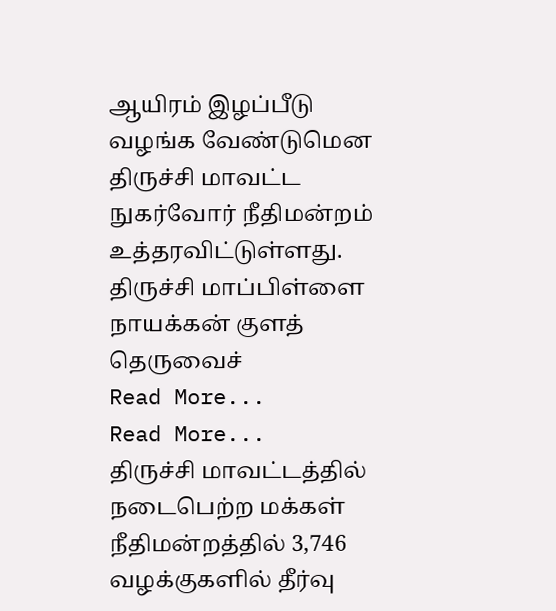ஆயிரம் இழப்பீடு வழங்க வேண்டுமென திருச்சி மாவட்ட நுகர்வோர் நீதிமன்றம் உத்தரவிட்டுள்ளது.
திருச்சி மாப்பிள்ளை நாயக்கன் குளத் தெருவைச்
Read More...
Read More...
திருச்சி மாவட்டத்தில் நடைபெற்ற மக்கள் நீதிமன்றத்தில் 3,746 வழக்குகளில் தீர்வு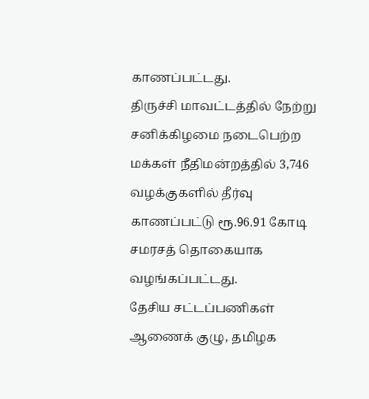காணப்பட்டது.
திருச்சி மாவட்டத்தில் நேற்று சனிக்கிழமை நடைபெற்ற மக்கள் நீதிமன்றத்தில் 3,746 வழக்குகளில் தீர்வு காணப்பட்டு ரூ.96.91 கோடி சமரசத் தொகையாக வழங்கப்பட்டது.
தேசிய சட்டப்பணிகள் ஆணைக் குழு, தமிழக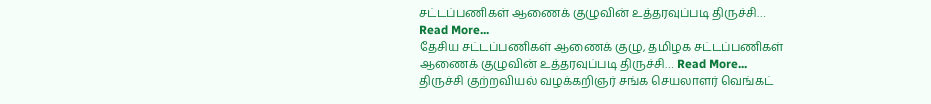சட்டப்பணிகள் ஆணைக் குழுவின் உத்தரவுப்படி திருச்சி…
Read More...
தேசிய சட்டப்பணிகள் ஆணைக் குழு, தமிழக சட்டப்பணிகள் ஆணைக் குழுவின் உத்தரவுப்படி திருச்சி… Read More...
திருச்சி குற்றவியல் வழக்கறிஞர் சங்க செயலாளர் வெங்கட்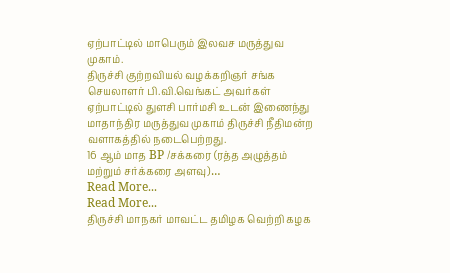ஏற்பாட்டில் மாபெரும் இலவச மருத்துவ முகாம்.
திருச்சி குற்றவியல் வழக்கறிஞர் சங்க செயலாளர் பி.வி.வெங்கட் அவர்கள் ஏற்பாட்டில் துளசி பார்மசி உடன் இணைந்து மாதாந்திர மருத்துவ முகாம் திருச்சி நீதிமன்ற வளாகத்தில் நடைபெற்றது.
16 ஆம் மாத BP /சக்கரை (ரத்த அழுத்தம் மற்றும் சர்க்கரை அளவு)…
Read More...
Read More...
திருச்சி மாநகர் மாவட்ட தமிழக வெற்றி கழக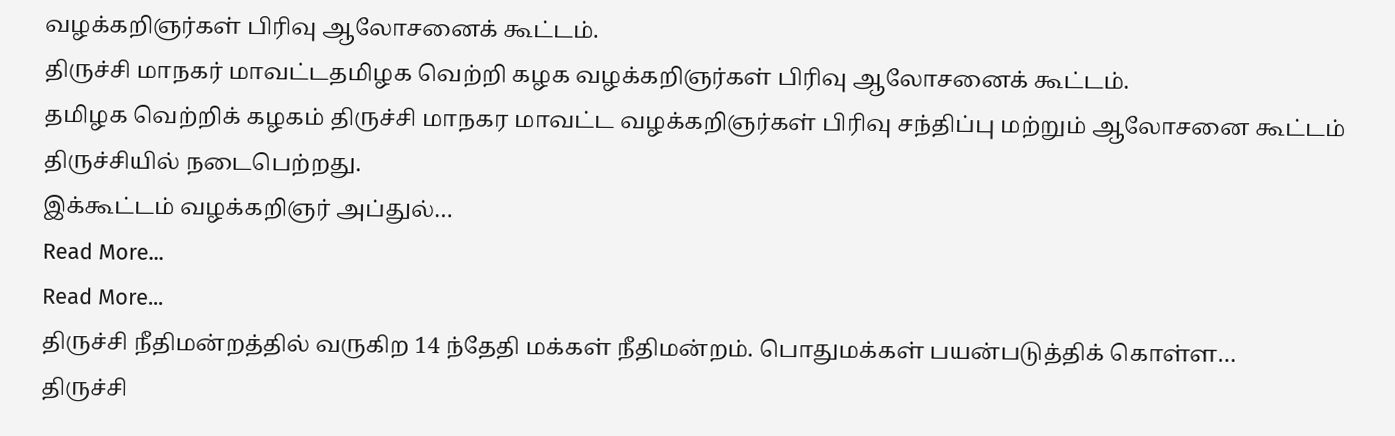வழக்கறிஞர்கள் பிரிவு ஆலோசனைக் கூட்டம்.
திருச்சி மாநகர் மாவட்டதமிழக வெற்றி கழக வழக்கறிஞர்கள் பிரிவு ஆலோசனைக் கூட்டம்.
தமிழக வெற்றிக் கழகம் திருச்சி மாநகர மாவட்ட வழக்கறிஞர்கள் பிரிவு சந்திப்பு மற்றும் ஆலோசனை கூட்டம் திருச்சியில் நடைபெற்றது.
இக்கூட்டம் வழக்கறிஞர் அப்துல்…
Read More...
Read More...
திருச்சி நீதிமன்றத்தில் வருகிற 14 ந்தேதி மக்கள் நீதிமன்றம். பொதுமக்கள் பயன்படுத்திக் கொள்ள…
திருச்சி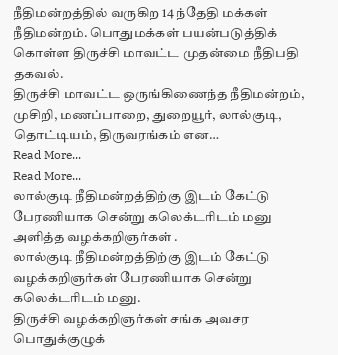நீதிமன்றத்தில் வருகிற 14 ந்தேதி மக்கள் நீதிமன்றம். பொதுமக்கள் பயன்படுத்திக் கொள்ள திருச்சி மாவட்ட முதன்மை நீதிபதி தகவல்.
திருச்சி மாவட்ட ஒருங்கிணைந்த நீதிமன்றம், முசிறி, மணப்பாறை, துறையூர், லால்குடி, தொட்டியம், திருவரங்கம் என…
Read More...
Read More...
லால்குடி நீதிமன்றத்திற்கு இடம் கேட்டு பேரணியாக சென்று கலெக்டரிடம் மனு அளித்த வழக்கறிஞர்கள் .
லால்குடி நீதிமன்றத்திற்கு இடம் கேட்டு வழக்கறிஞர்கள் பேரணியாக சென்று கலெக்டரிடம் மனு.
திருச்சி வழக்கறிஞர்கள் சங்க அவசர பொதுக்குழுக்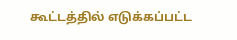கூட்டத்தில் எடுக்கப்பட்ட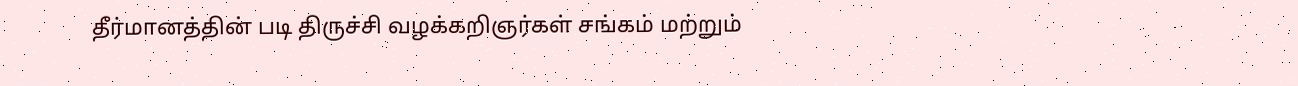தீர்மானத்தின் படி திருச்சி வழக்கறிஞர்கள் சங்கம் மற்றும்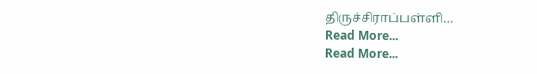திருச்சிராப்பள்ளி…
Read More...
Read More...